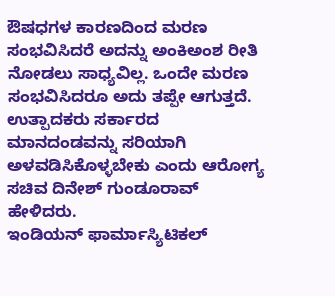ಔಷಧಗಳ ಕಾರಣದಿಂದ ಮರಣ ಸಂಭವಿಸಿದರೆ ಅದನ್ನು ಅಂಕಿಅಂಶ ರೀತಿ ನೋಡಲು ಸಾಧ್ಯವಿಲ್ಲ. ಒಂದೇ ಮರಣ ಸಂಭವಿಸಿದರೂ ಅದು ತಪ್ಪೇ ಆಗುತ್ತದೆ. ಉತ್ಪಾದಕರು ಸರ್ಕಾರದ ಮಾನದಂಡವನ್ನು ಸರಿಯಾಗಿ ಅಳವಡಿಸಿಕೊಳ್ಳಬೇಕು ಎಂದು ಆರೋಗ್ಯ ಸಚಿವ ದಿನೇಶ್ ಗುಂಡೂರಾವ್ ಹೇಳಿದರು.
ಇಂಡಿಯನ್ ಫಾರ್ಮಾಸ್ಯಿಟಿಕಲ್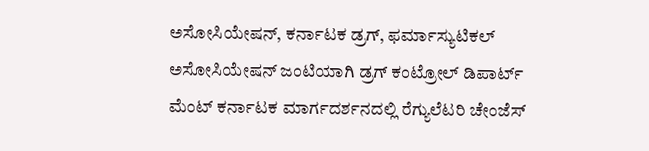ಅಸೋಸಿಯೇಷನ್, ಕರ್ನಾಟಕ ಡ್ರಗ್, ಫರ್ಮಾಸ್ಯುಟಿಕಲ್ ಅಸೋಸಿಯೇಷನ್ ಜಂಟಿಯಾಗಿ ಡ್ರಗ್ ಕಂಟ್ರೋಲ್ ಡಿಪಾರ್ಟ್ ಮೆಂಟ್ ಕರ್ನಾಟಕ ಮಾರ್ಗದರ್ಶನದಲ್ಲಿ ರೆಗ್ಯುಲೆಟರಿ ಚೇಂಜೆಸ್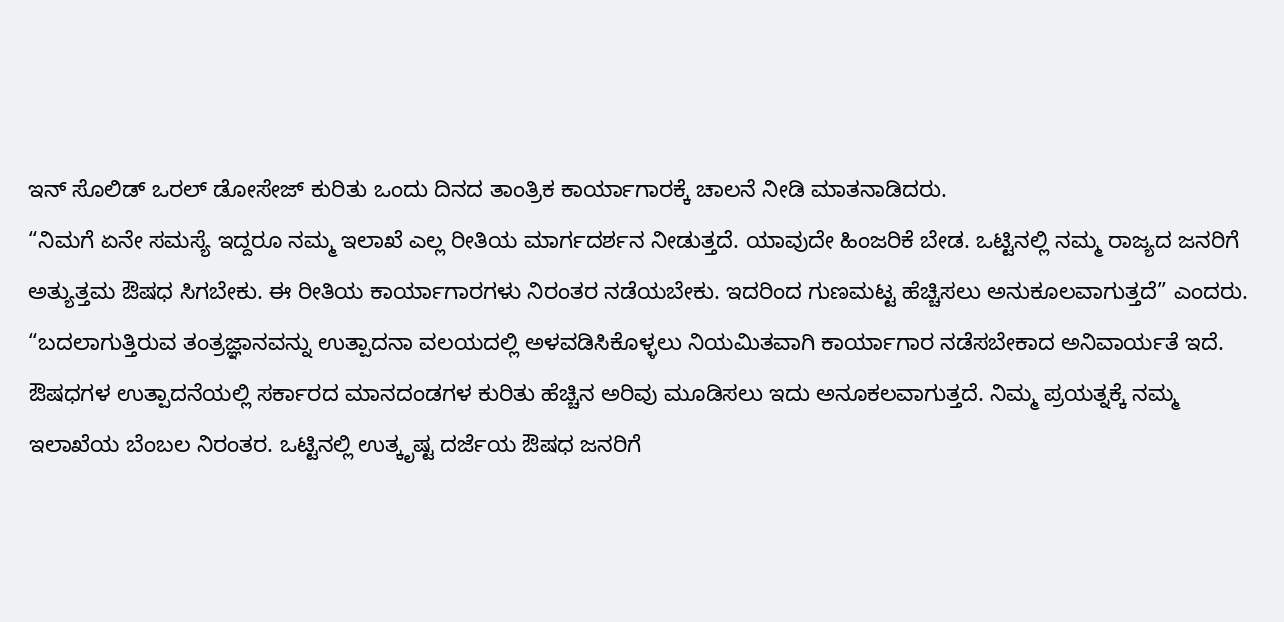ಇನ್ ಸೊಲಿಡ್ ಒರಲ್ ಡೋಸೇಜ್ ಕುರಿತು ಒಂದು ದಿನದ ತಾಂತ್ರಿಕ ಕಾರ್ಯಾಗಾರಕ್ಕೆ ಚಾಲನೆ ನೀಡಿ ಮಾತನಾಡಿದರು.
“ನಿಮಗೆ ಏನೇ ಸಮಸ್ಯೆ ಇದ್ದರೂ ನಮ್ಮ ಇಲಾಖೆ ಎಲ್ಲ ರೀತಿಯ ಮಾರ್ಗದರ್ಶನ ನೀಡುತ್ತದೆ. ಯಾವುದೇ ಹಿಂಜರಿಕೆ ಬೇಡ. ಒಟ್ಟಿನಲ್ಲಿ ನಮ್ಮ ರಾಜ್ಯದ ಜನರಿಗೆ ಅತ್ಯುತ್ತಮ ಔಷಧ ಸಿಗಬೇಕು. ಈ ರೀತಿಯ ಕಾರ್ಯಾಗಾರಗಳು ನಿರಂತರ ನಡೆಯಬೇಕು. ಇದರಿಂದ ಗುಣಮಟ್ಟ ಹೆಚ್ಚಿಸಲು ಅನುಕೂಲವಾಗುತ್ತದೆ” ಎಂದರು.
“ಬದಲಾಗುತ್ತಿರುವ ತಂತ್ರಜ್ಞಾನವನ್ನು ಉತ್ಪಾದನಾ ವಲಯದಲ್ಲಿ ಅಳವಡಿಸಿಕೊಳ್ಳಲು ನಿಯಮಿತವಾಗಿ ಕಾರ್ಯಾಗಾರ ನಡೆಸಬೇಕಾದ ಅನಿವಾರ್ಯತೆ ಇದೆ. ಔಷಧಗಳ ಉತ್ಪಾದನೆಯಲ್ಲಿ ಸರ್ಕಾರದ ಮಾನದಂಡಗಳ ಕುರಿತು ಹೆಚ್ಚಿನ ಅರಿವು ಮೂಡಿಸಲು ಇದು ಅನೂಕಲವಾಗುತ್ತದೆ. ನಿಮ್ಮ ಪ್ರಯತ್ನಕ್ಕೆ ನಮ್ಮ ಇಲಾಖೆಯ ಬೆಂಬಲ ನಿರಂತರ. ಒಟ್ಟಿನಲ್ಲಿ ಉತ್ಕೃಷ್ಟ ದರ್ಜೆಯ ಔಷಧ ಜನರಿಗೆ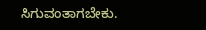ಸಿಗುವಂತಾಗಬೇಕು.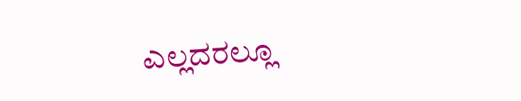ಎಲ್ಲದರಲ್ಲೂ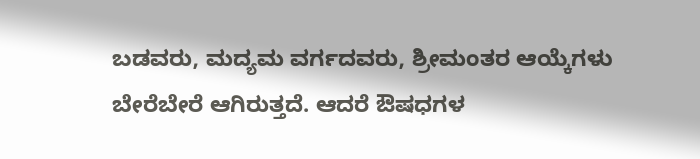ಬಡವರು, ಮದ್ಯಮ ವರ್ಗದವರು, ಶ್ರೀಮಂತರ ಆಯ್ಕೆಗಳು ಬೇರೆಬೇರೆ ಆಗಿರುತ್ತದೆ. ಆದರೆ ಔಷಧಗಳ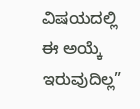ವಿಷಯದಲ್ಲಿ ಈ ಅಯ್ಕೆ ಇರುವುದಿಲ್ಲ”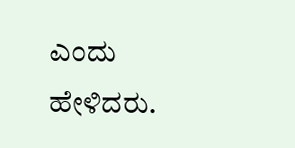ಎಂದು ಹೇಳಿದರು.